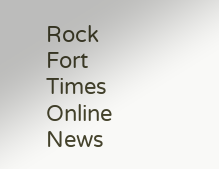Rock Fort Times
Online News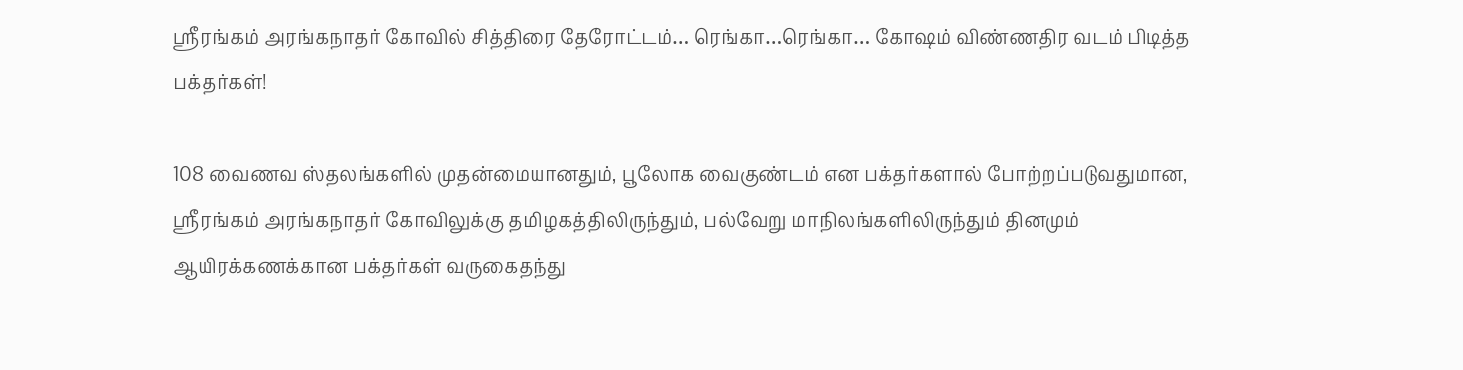ஸ்ரீரங்கம் அரங்கநாதர் கோவில் சித்திரை தேரோட்டம்… ரெங்கா…ரெங்கா… கோஷம் விண்ணதிர வடம் பிடித்த பக்தர்கள்!

108 வைணவ ஸ்தலங்களில் முதன்மையானதும், பூலோக வைகுண்டம் என பக்தர்களால் போற்றப்படுவதுமான, ஸ்ரீரங்கம் அரங்கநாதர் கோவிலுக்கு தமிழகத்திலிருந்தும், பல்வேறு மாநிலங்களிலிருந்தும் தினமும் ஆயிரக்கணக்கான பக்தர்கள் வருகைதந்து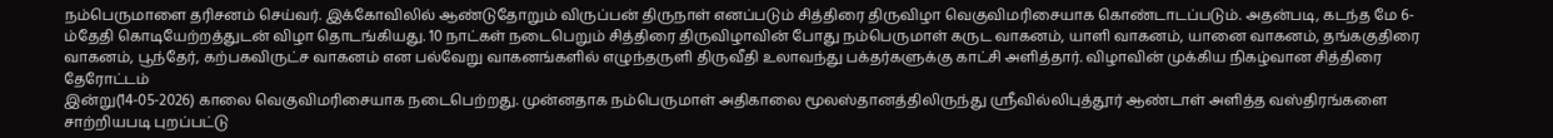நம்பெருமாளை தரிசனம் செய்வர். இக்கோவிலில் ஆண்டுதோறும் விருப்பன் திருநாள் எனப்படும் சித்திரை திருவிழா வெகுவிமரிசையாக கொண்டாடப்படும். அதன்படி, கடந்த மே 6-ம்தேதி கொடியேற்றத்துடன் விழா தொடங்கியது. 10 நாட்கள் நடைபெறும் சித்திரை திருவிழாவின் போது நம்பெருமாள் கருட வாகனம், யாளி வாகனம், யானை வாகனம், தங்ககுதிரை வாகனம், பூந்தேர், கற்பகவிருட்ச வாகனம் என பல்வேறு வாகனங்களில் எழுந்தருளி திருவீதி உலாவந்து பக்தர்களுக்கு காட்சி அளித்தார். விழாவின் முக்கிய நிகழ்வான சித்திரை தேரோட்டம்
இன்று(14-05-2026) காலை வெகுவிமரிசையாக நடைபெற்றது. முன்னதாக நம்பெருமாள் அதிகாலை மூலஸ்தானத்திலிருந்து ஸ்ரீவில்லிபுத்தூர் ஆண்டாள் அளித்த வஸ்திரங்களை சாற்றியபடி புறப்பட்டு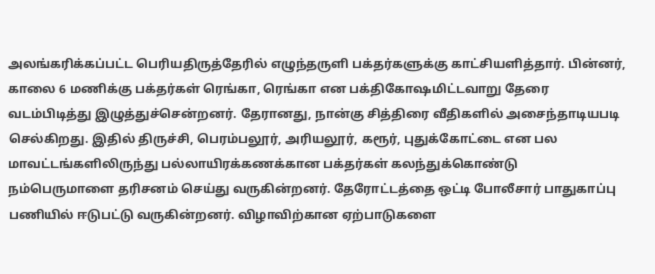அலங்கரிக்கப்பட்ட பெரியதிருத்தேரில் எழுந்தருளி பக்தர்களுக்கு காட்சியளித்தார். பின்னர், காலை 6 மணிக்கு பக்தர்கள் ரெங்கா, ரெங்கா என பக்திகோஷமிட்டவாறு தேரை வடம்பிடித்து இழுத்துச்சென்றனர். தேரானது, நான்கு சித்திரை வீதிகளில் அசைந்தாடியபடி செல்கிறது. இதில் திருச்சி, பெரம்பலூர், அரியலூர், கரூர், புதுக்கோட்டை என பல மாவட்டங்களிலிருந்து பல்லாயிரக்கணக்கான பக்தர்கள் கலந்துக்கொண்டு நம்பெருமாளை தரிசனம் செய்து வருகின்றனர். தேரோட்டத்தை ஒட்டி போலீசார் பாதுகாப்பு பணியில் ஈடுபட்டு வருகின்றனர். விழாவிற்கான ஏற்பாடுகளை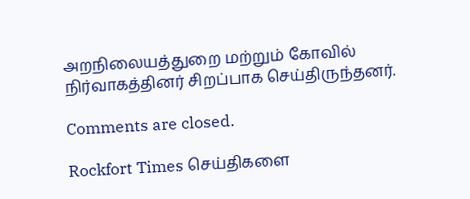அறநிலையத்துறை மற்றும் கோவில் நிர்வாகத்தினர் சிறப்பாக செய்திருந்தனர்.

Comments are closed.

Rockfort Times செய்திகளை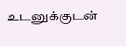உடனுக்குடன்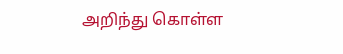அறிந்து கொள்ள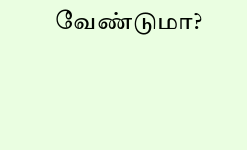வேண்டுமா?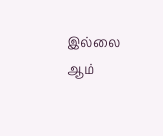இல்லை ஆம்